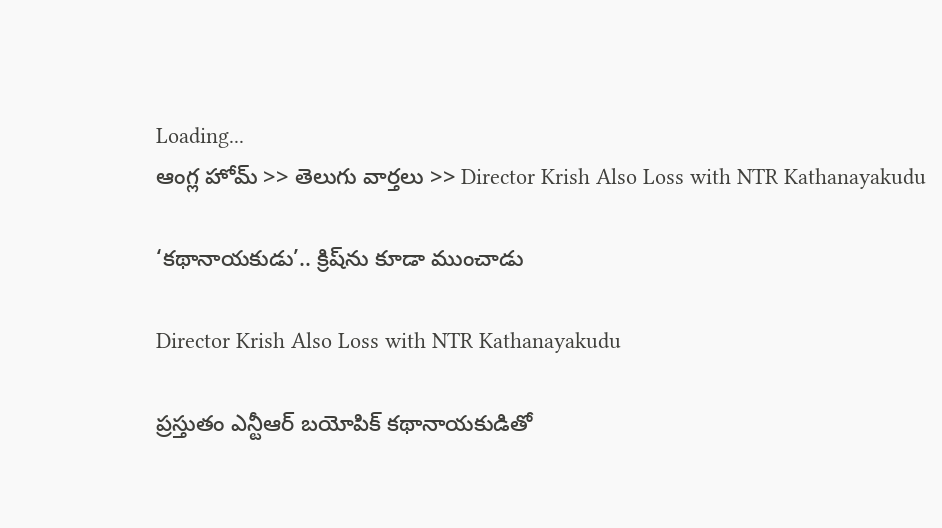Loading...
ఆంగ్ల హోమ్ >> తెలుగు వార్తలు >> Director Krish Also Loss with NTR Kathanayakudu

‘కథానాయకుడు’.. క్రిష్‌ను కూడా ముంచాడు

Director Krish Also Loss with NTR Kathanayakudu

ప్రస్తుతం ఎన్టీఆర్ బయోపిక్ కథానాయకుడితో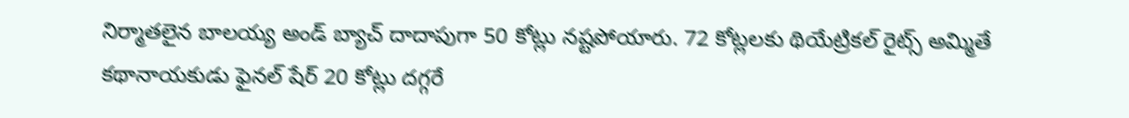నిర్మాతలైన బాలయ్య అండ్ బ్యాచ్ దాదాపుగా 50 కోట్లు నష్టపోయారు. 72 కోట్లలకు థియేట్రికల్ రైట్స్ అమ్మితే కథానాయకుడు ఫైనల్ షేర్ 20 కోట్లు దగ్గరే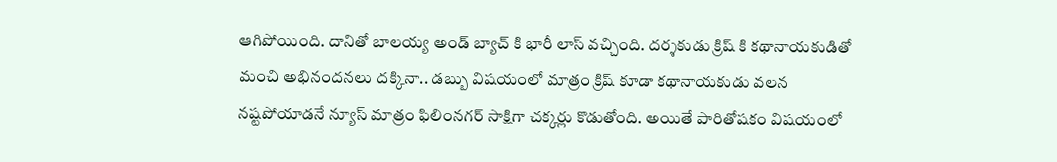ఆగిపోయింది. దానితో బాలయ్య అండ్ బ్యాచ్ కి భారీ లాస్ వచ్చింది. దర్శకుడు క్రిష్ కి కథానాయకుడితో మంచి అభినందనలు దక్కినా.. డబ్బు విషయంలో మాత్రం క్రిష్ కూడా కథానాయకుడు వలన నష్టపోయాడనే న్యూస్ మాత్రం ఫిలింనగర్ సాక్షిగా చక్కర్లు కొడుతోంది. అయితే పారితోషకం విషయంలో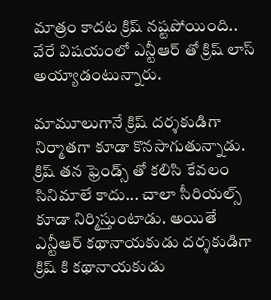మాత్రం కాదట క్రిష్ నష్టపోయింది.. వేరే విషయంలో ఎన్టీఆర్ తో క్రిష్ లాస్ అయ్యాడంటున్నారు.

మామూలుగానే క్రిష్ దర్శకుడిగా నిర్మాతగా కూడా కొనసాగుతున్నాడు. క్రిష్ తన ఫ్రెండ్స్ తో కలిసి కేవలం సినిమాలే కాదు... చాలా సీరియల్స్ కూడా నిర్మిస్తుంటాడు. అయితే ఎన్టీఆర్ కథానాయకుడు దర్శకుడిగా క్రిష్ కి కథానాయకుడు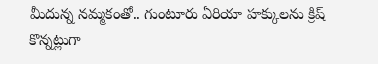మీదున్న నమ్మకంతో.. గుంటూరు ఏరియా హక్కులను క్రిష్ కొన్నట్లుగా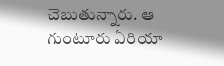చెబుతున్నారు. ఆ గుంటూరు ఏరియా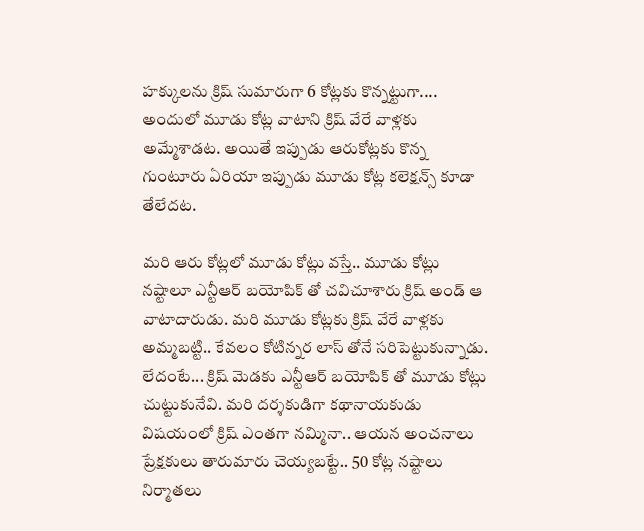హక్కులను క్రిష్ సుమారుగా 6 కోట్లకు కొన్నట్టుగా.... అందులో మూడు కోట్ల వాటాని క్రిష్ వేరే వాళ్లకు అమ్మేశాడట. అయితే ఇప్పుడు ఆరుకోట్లకు కొన్న గుంటూరు ఏరియా ఇప్పుడు మూడు కోట్ల కలెక్షన్స్ కూడా తేలేదట.

మరి ఆరు కోట్లలో మూడు కోట్లు వస్తే.. మూడు కోట్లు నష్టాలూ ఎన్టీఆర్ బయోపిక్ తో చవిచూశారు క్రిష్ అండ్ ఆ వాటాదారుడు. మరి మూడు కోట్లకు క్రిష్ వేరే వాళ్లకు అమ్మబట్టి.. కేవలం కోటిన్నర లాస్ తోనే సరిపెట్టుకున్నాడు. లేదంటే... క్రిష్ మెడకు ఎన్టీఆర్ బయోపిక్ తో మూడు కోట్లు చుట్టుకునేవి. మరి దర్శకుడిగా కథానాయకుడు విషయంలో క్రిష్ ఎంతగా నమ్మినా.. ఆయన అంచనాలు ప్రేక్షకులు తారుమారు చెయ్యబట్టే.. 50 కోట్ల నష్టాలు నిర్మాతలు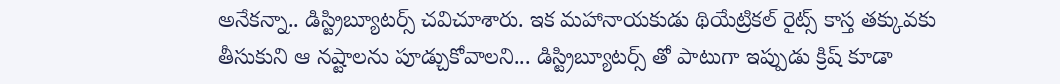అనేకన్నా.. డిస్ట్రిబ్యూటర్స్ చవిచూశారు. ఇక మహానాయకుడు థియేట్రికల్ రైట్స్ కాస్త తక్కువకు తీసుకుని ఆ నష్టాలను పూడ్చుకోవాలని... డిస్ట్రిబ్యూటర్స్ తో పాటుగా ఇప్పుడు క్రిష్ కూడా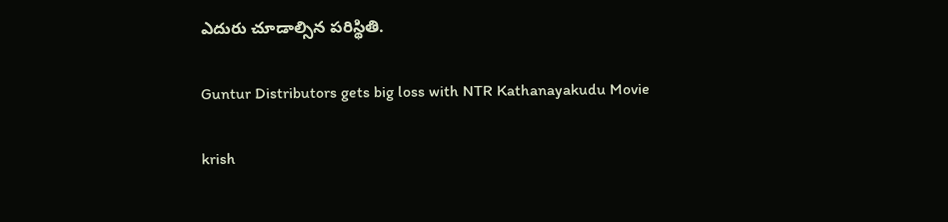ఎదురు చూడాల్సిన పరిస్థితి.

Guntur Distributors gets big loss with NTR Kathanayakudu Movie

krish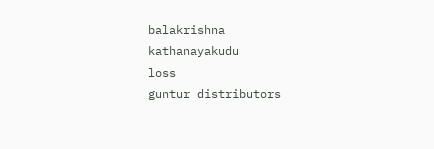balakrishna
kathanayakudu
loss
guntur distributors